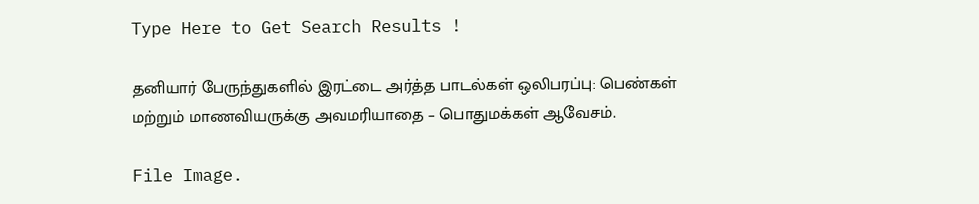Type Here to Get Search Results !

தனியார் பேருந்துகளில் இரட்டை அர்த்த பாடல்கள் ஒலிபரப்பு: பெண்கள் மற்றும் மாணவியருக்கு அவமரியாதை – பொதுமக்கள் ஆவேசம்.

File Image.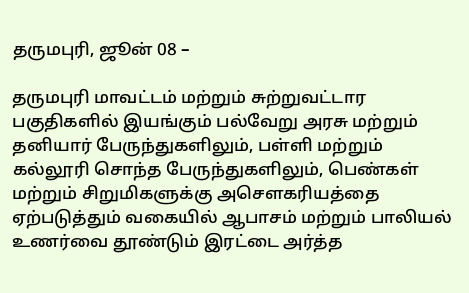தருமபுரி, ஜூன் 08 –

தருமபுரி மாவட்டம் மற்றும் சுற்றுவட்டார பகுதிகளில் இயங்கும் பல்வேறு அரசு மற்றும் தனியார் பேருந்துகளிலும், பள்ளி மற்றும் கல்லூரி சொந்த பேருந்துகளிலும், பெண்கள் மற்றும் சிறுமிகளுக்கு அசௌகரியத்தை ஏற்படுத்தும் வகையில் ஆபாசம் மற்றும் பாலியல் உணர்வை தூண்டும் இரட்டை அர்த்த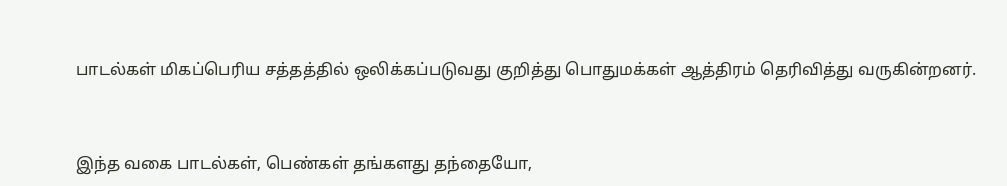பாடல்கள் மிகப்பெரிய சத்தத்தில் ஒலிக்கப்படுவது குறித்து பொதுமக்கள் ஆத்திரம் தெரிவித்து வருகின்றனர்.


இந்த வகை பாடல்கள், பெண்கள் தங்களது தந்தையோ,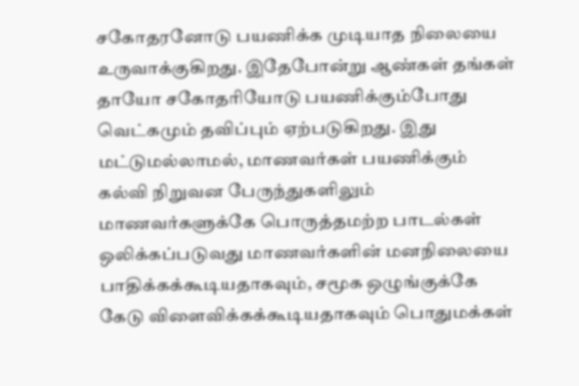சகோதரனோடு பயணிக்க முடியாத நிலையை உருவாக்குகிறது. இதேபோன்று ஆண்கள் தங்கள் தாயோ சகோதரியோடு பயணிக்கும்போது வெட்கமும் தவிப்பும் ஏற்படுகிறது. இது மட்டுமல்லாமல், மாணவர்கள் பயணிக்கும் கல்வி நிறுவன பேருந்துகளிலும் மாணவர்களுக்கே பொருத்தமற்ற பாடல்கள் ஒலிக்கப்படுவது மாணவர்களின் மனநிலையை பாதிக்கக்கூடியதாகவும், சமூக ஒழுங்குக்கே கேடு விளைவிக்கக்கூடியதாகவும் பொதுமக்கள்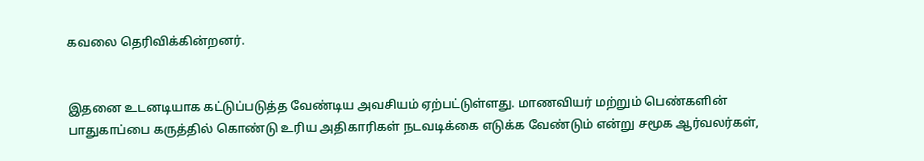கவலை தெரிவிக்கின்றனர்.


இதனை உடனடியாக கட்டுப்படுத்த வேண்டிய அவசியம் ஏற்பட்டுள்ளது. மாணவியர் மற்றும் பெண்களின் பாதுகாப்பை கருத்தில் கொண்டு உரிய அதிகாரிகள் நடவடிக்கை எடுக்க வேண்டும் என்று சமூக ஆர்வலர்கள்,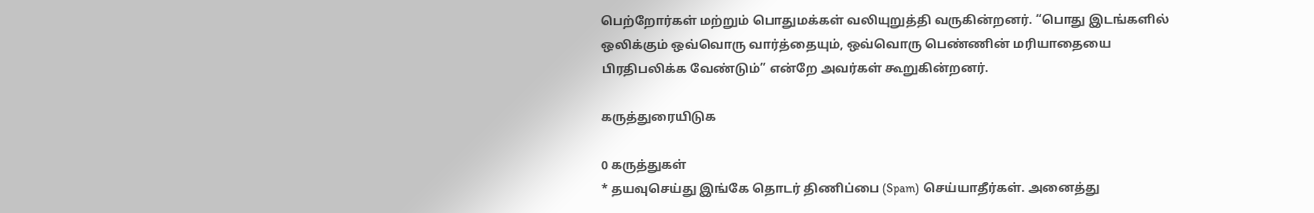பெற்றோர்கள் மற்றும் பொதுமக்கள் வலியுறுத்தி வருகின்றனர். “பொது இடங்களில் ஒலிக்கும் ஒவ்வொரு வார்த்தையும், ஒவ்வொரு பெண்ணின் மரியாதையை பிரதிபலிக்க வேண்டும்” என்றே அவர்கள் கூறுகின்றனர்.

கருத்துரையிடுக

0 கருத்துகள்
* தயவுசெய்து இங்கே தொடர் திணிப்பை (Spam) செய்யாதீர்கள். அனைத்து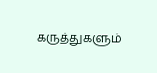கருத்துகளும்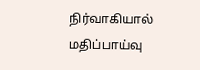நிர்வாகியால் மதிப்பாய்வு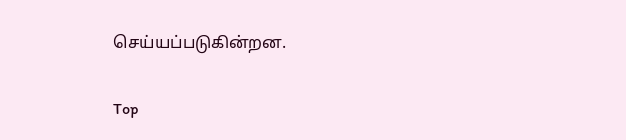செய்யப்படுகின்றன.

Top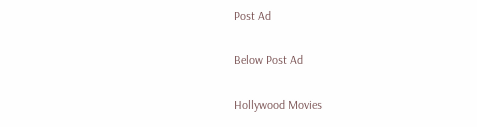Post Ad

Below Post Ad

Hollywood Movies